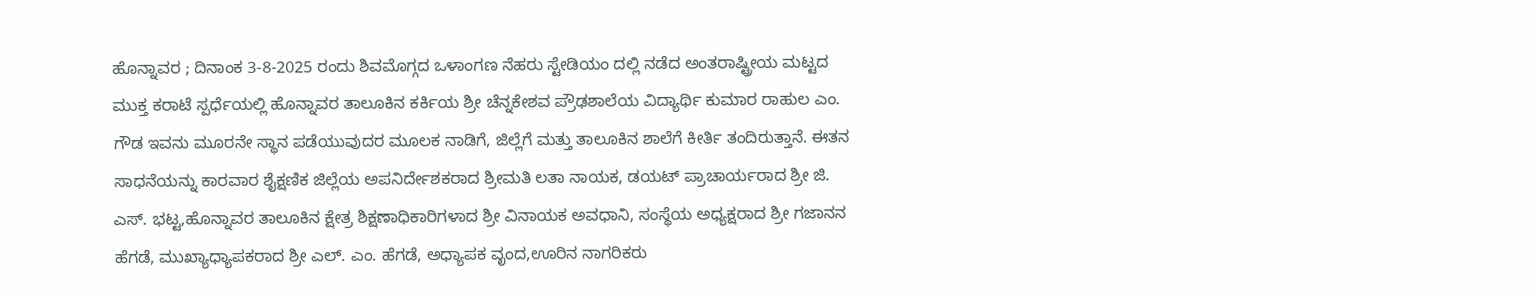ಹೊನ್ನಾವರ ; ದಿನಾಂಕ 3-8-2025 ರಂದು ಶಿವಮೊಗ್ಗದ ಒಳಾಂಗಣ ನೆಹರು ಸ್ಟೇಡಿಯಂ ದಲ್ಲಿ ನಡೆದ ಅಂತರಾಷ್ಟ್ರೀಯ ಮಟ್ಟದ ಮುಕ್ತ ಕರಾಟೆ ಸ್ಪರ್ಧೆಯಲ್ಲಿ ಹೊನ್ನಾವರ ತಾಲೂಕಿನ ಕರ್ಕಿಯ ಶ್ರೀ ಚೆನ್ನಕೇಶವ ಪ್ರೌಢಶಾಲೆಯ ವಿದ್ಯಾರ್ಥಿ ಕುಮಾರ ರಾಹುಲ ಎಂ. ಗೌಡ ಇವನು ಮೂರನೇ ಸ್ಥಾನ ಪಡೆಯುವುದರ ಮೂಲಕ ನಾಡಿಗೆ, ಜಿಲ್ಲೆಗೆ ಮತ್ತು ತಾಲೂಕಿನ ಶಾಲೆಗೆ ಕೀರ್ತಿ ತಂದಿರುತ್ತಾನೆ. ಈತನ ಸಾಧನೆಯನ್ನು ಕಾರವಾರ ಶೈಕ್ಷಣಿಕ ಜಿಲ್ಲೆಯ ಅಪನಿರ್ದೇಶಕರಾದ ಶ್ರೀಮತಿ ಲತಾ ನಾಯಕ, ಡಯಟ್ ಪ್ರಾಚಾರ್ಯರಾದ ಶ್ರೀ ಜಿ. ಎಸ್. ಭಟ್ಟ,ಹೊನ್ನಾವರ ತಾಲೂಕಿನ ಕ್ಷೇತ್ರ ಶಿಕ್ಷಣಾಧಿಕಾರಿಗಳಾದ ಶ್ರೀ ವಿನಾಯಕ ಅವಧಾನಿ, ಸಂಸ್ಥೆಯ ಅಧ್ಯಕ್ಷರಾದ ಶ್ರೀ ಗಜಾನನ ಹೆಗಡೆ, ಮುಖ್ಯಾಧ್ಯಾಪಕರಾದ ಶ್ರೀ ಎಲ್. ಎಂ. ಹೆಗಡೆ, ಅಧ್ಯಾಪಕ ವೃಂದ,ಊರಿನ ನಾಗರಿಕರು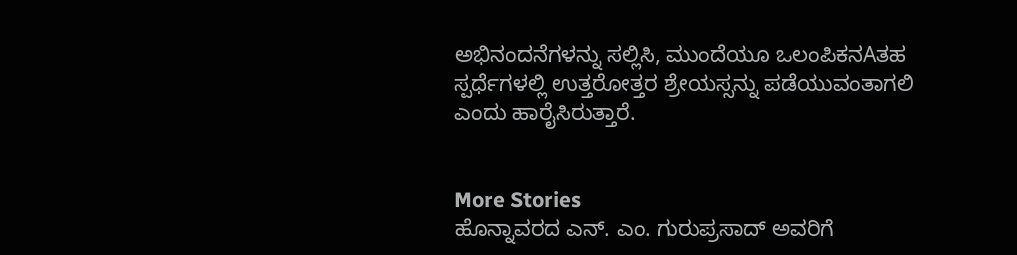ಅಭಿನಂದನೆಗಳನ್ನು ಸಲ್ಲಿಸಿ, ಮುಂದೆಯೂ ಒಲಂಪಿಕನAತಹ ಸ್ಪರ್ಧೆಗಳಲ್ಲಿ ಉತ್ತರೋತ್ತರ ಶ್ರೇಯಸ್ಸನ್ನು ಪಡೆಯುವಂತಾಗಲಿ ಎಂದು ಹಾರೈಸಿರುತ್ತಾರೆ.


More Stories
ಹೊನ್ನಾವರದ ಎನ್. ಎಂ. ಗುರುಪ್ರಸಾದ್ ಅವರಿಗೆ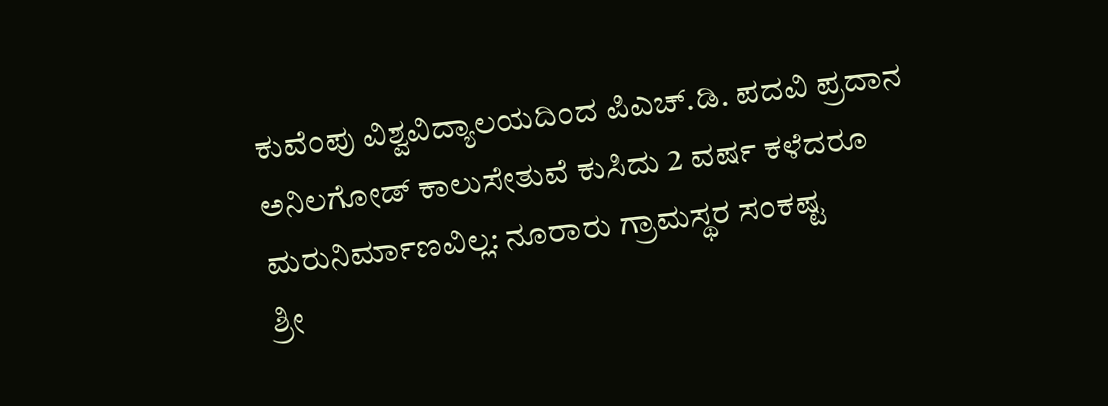ಕುವೆಂಪು ವಿಶ್ವವಿದ್ಯಾಲಯದಿಂದ ಪಿಎಚ್.ಡಿ. ಪದವಿ ಪ್ರದಾನ
ಅನಿಲಗೋಡ್ ಕಾಲುಸೇತುವೆ ಕುಸಿದು 2 ವರ್ಷ ಕಳೆದರೂ ಮರುನಿರ್ಮಾಣವಿಲ್ಲ: ನೂರಾರು ಗ್ರಾಮಸ್ಥರ ಸಂಕಷ್ಟ
ಶ್ರೀ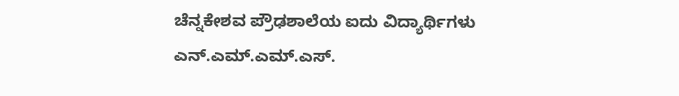ಚೆನ್ನಕೇಶವ ಪ್ರೌಢಶಾಲೆಯ ಐದು ವಿದ್ಯಾರ್ಥಿಗಳು ಎನ್.ಎಮ್.ಎಮ್.ಎಸ್.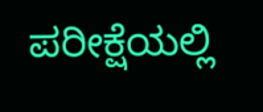ಪರೀಕ್ಷೆಯಲ್ಲಿ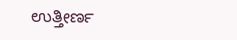ಉತ್ತೀರ್ಣ